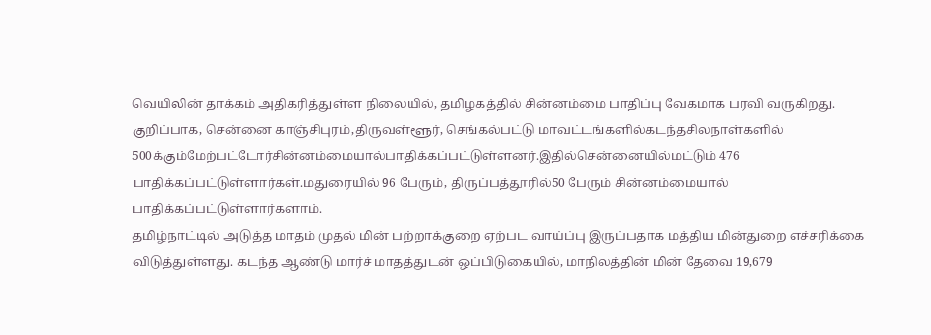வெயிலின் தாக்கம் அதிகரித்துள்ள நிலையில், தமிழகத்தில் சின்னம்மை பாதிப்பு வேகமாக பரவி வருகிறது. குறிப்பாக, சென்னை காஞ்சிபுரம்,திருவள்ளூர், செங்கல்பட்டு மாவட்டங்களில்கடந்தசிலநாள்களில் 500க்கும்மேற்பட்டோர்சின்னம்மையால்பாதிக்கப்பட்டுள்ளனர்.இதில்சென்னையில்மட்டும் 476 பாதிக்கப்பட்டுள்ளார்கள்.மதுரையில் 96 பேரும், திருப்பத்தூரில்50 பேரும் சின்னம்மையால் பாதிக்கப்பட்டுள்ளார்களாம்.
தமிழ்நாட்டில் அடுத்த மாதம் முதல் மின் பற்றாக்குறை ஏற்பட வாய்ப்பு இருப்பதாக மத்திய மின்துறை எச்சரிக்கை விடுத்துள்ளது. கடந்த ஆண்டு மார்ச் மாதத்துடன் ஒப்பிடுகையில், மாநிலத்தின் மின் தேவை 19,679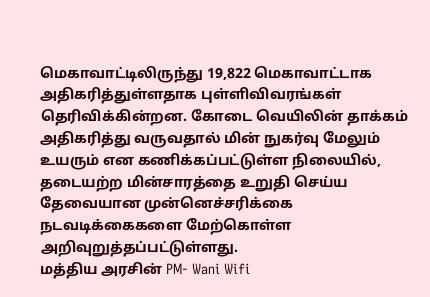மெகாவாட்டிலிருந்து 19,822 மெகாவாட்டாக அதிகரித்துள்ளதாக புள்ளிவிவரங்கள் தெரிவிக்கின்றன. கோடை வெயிலின் தாக்கம் அதிகரித்து வருவதால் மின் நுகர்வு மேலும் உயரும் என கணிக்கப்பட்டுள்ள நிலையில், தடையற்ற மின்சாரத்தை உறுதி செய்ய தேவையான முன்னெச்சரிக்கை நடவடிக்கைகளை மேற்கொள்ள அறிவுறுத்தப்பட்டுள்ளது.
மத்திய அரசின் PM- Wani Wifi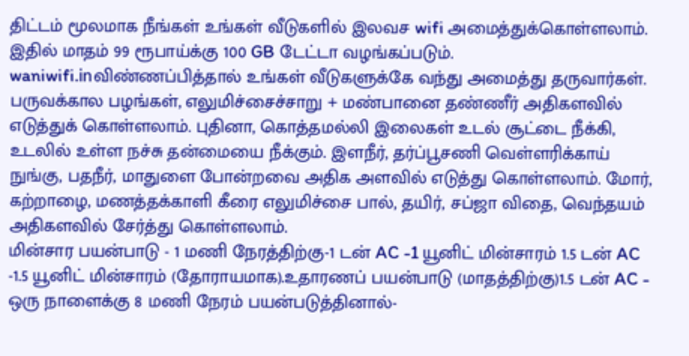திட்டம் மூலமாக நீங்கள் உங்கள் வீடுகளில் இலவச wifi அமைத்துக்கொள்ளலாம். இதில் மாதம் 99 ரூபாய்க்கு 100 GB டேட்டா வழங்கப்படும். waniwifi.inவிண்ணப்பித்தால் உங்கள் வீடுகளுக்கே வந்து அமைத்து தருவார்கள்.
பருவக்கால பழங்கள், எலுமிச்சைச்சாறு + மண்பானை தண்ணீர் அதிகளவில் எடுத்துக் கொள்ளலாம். புதினா, கொத்தமல்லி இலைகள் உடல் சூட்டை நீக்கி, உடலில் உள்ள நச்சு தன்மையை நீக்கும். இளநீர், தர்ப்பூசணி வெள்ளரிக்காய் நுங்கு, பதநீர், மாதுளை போன்றவை அதிக அளவில் எடுத்து கொள்ளலாம். மோர், கற்றாழை, மணத்தக்காளி கீரை எலுமிச்சை பால், தயிர், சப்ஜா விதை, வெந்தயம் அதிகளவில் சேர்த்து கொள்ளலாம்.
மின்சார பயன்பாடு - 1 மணி நேரத்திற்கு-1 டன் AC -1 யூனிட் மின்சாரம் 1.5 டன் AC -1.5 யூனிட் மின்சாரம் (தோராயமாக).உதாரணப் பயன்பாடு (மாதத்திற்கு)1.5 டன் AC - ஒரு நாளைக்கு 8 மணி நேரம் பயன்படுத்தினால்-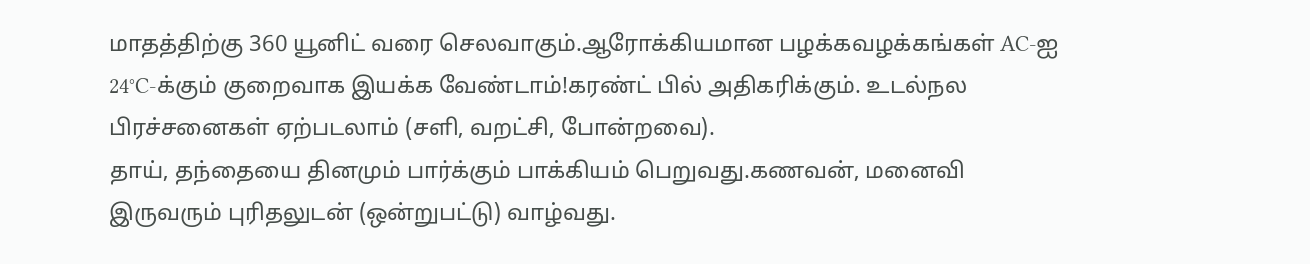மாதத்திற்கு 360 யூனிட் வரை செலவாகும்.ஆரோக்கியமான பழக்கவழக்கங்கள் AC-ஐ 24°C-க்கும் குறைவாக இயக்க வேண்டாம்!கரண்ட் பில் அதிகரிக்கும். உடல்நல பிரச்சனைகள் ஏற்படலாம் (சளி, வறட்சி, போன்றவை).
தாய், தந்தையை தினமும் பார்க்கும் பாக்கியம் பெறுவது.கணவன், மனைவி இருவரும் புரிதலுடன் (ஒன்றுபட்டு) வாழ்வது.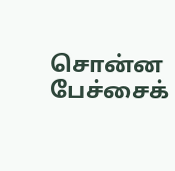சொன்ன பேச்சைக்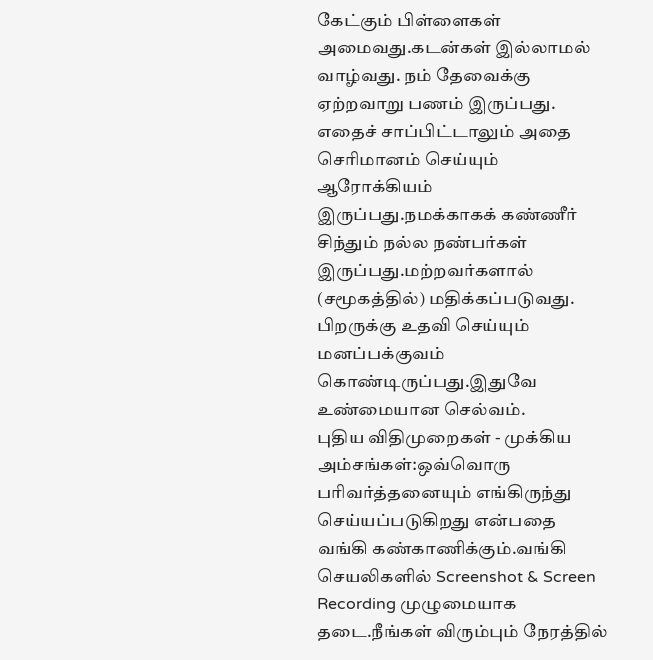கேட்கும் பிள்ளைகள் அமைவது.கடன்கள் இல்லாமல் வாழ்வது. நம் தேவைக்கு ஏற்றவாறு பணம் இருப்பது. எதைச் சாப்பிட்டாலும் அதை செரிமானம் செய்யும் ஆரோக்கியம் இருப்பது.நமக்காகக் கண்ணீர் சிந்தும் நல்ல நண்பர்கள் இருப்பது.மற்றவர்களால் (சமூகத்தில்) மதிக்கப்படுவது. பிறருக்கு உதவி செய்யும் மனப்பக்குவம் கொண்டிருப்பது.இதுவே உண்மையான செல்வம்.
புதிய விதிமுறைகள் - முக்கிய அம்சங்கள்:ஒவ்வொரு பரிவர்த்தனையும் எங்கிருந்து செய்யப்படுகிறது என்பதை வங்கி கண்காணிக்கும்.வங்கி செயலிகளில் Screenshot & Screen Recording முழுமையாக தடை.நீங்கள் விரும்பும் நேரத்தில்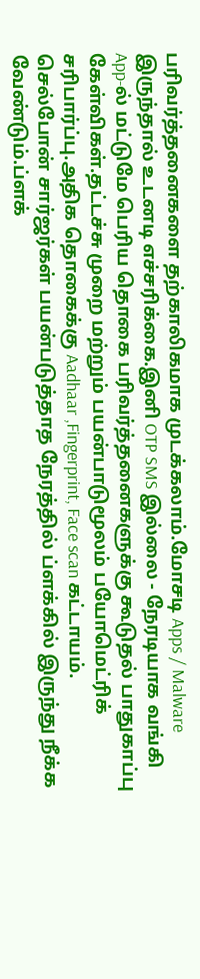பரிவர்த்தனைகளை தற்காலிகமாக முடக்கலாம்.மோசடி Apps / Malware இருந்தால் உடனடி எச்சரிக்கை.இனி OTP SMS இல்லை - நேரடியாக வங்கி App-ல் மட்டுமே பெரிய தொகை பரிவர்த்தனைகளுக்கு கூடுதல் பாதுகாப்பு கேள்விகள்.தட்டச்சு முறை மற்றும் பயன்பாடுமூலம் பயோமெட்ரிக் சரிபார்ப்பு.அதிக தொகைக்கு Aadhaar ,Fingerprint, Face scan கட்டாயம்.
செல்போன் சார்ஜர்கள் பயன்படுத்தாத நேரத்தில் ப்ளக்கில் இருந்து நீக்க வேண்டும்.ப்ளக்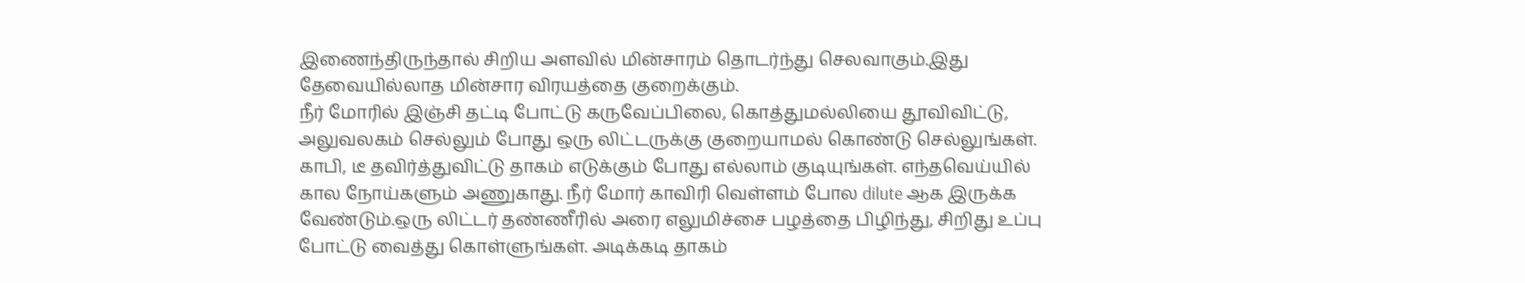இணைந்திருந்தால் சிறிய அளவில் மின்சாரம் தொடர்ந்து செலவாகும்.இது தேவையில்லாத மின்சார விரயத்தை குறைக்கும்.
நீர் மோரில் இஞ்சி தட்டி போட்டு கருவேப்பிலை, கொத்துமல்லியை தூவிவிட்டு, அலுவலகம் செல்லும் போது ஒரு லிட்டருக்கு குறையாமல் கொண்டு செல்லுங்கள். காபி, டீ தவிர்த்துவிட்டு தாகம் எடுக்கும் போது எல்லாம் குடியுங்கள். எந்தவெய்யில் கால நோய்களும் அணுகாது. நீர் மோர் காவிரி வெள்ளம் போல dilute ஆக இருக்க வேண்டும்.ஒரு லிட்டர் தண்ணீரில் அரை எலுமிச்சை பழத்தை பிழிந்து, சிறிது உப்பு போட்டு வைத்து கொள்ளுங்கள். அடிக்கடி தாகம்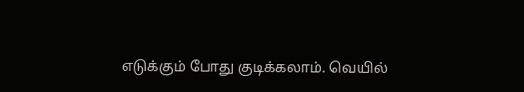எடுக்கும் போது குடிக்கலாம். வெயில்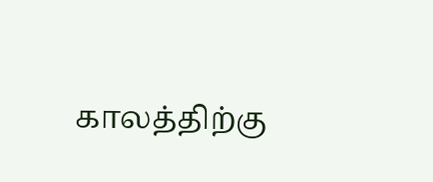காலத்திற்கு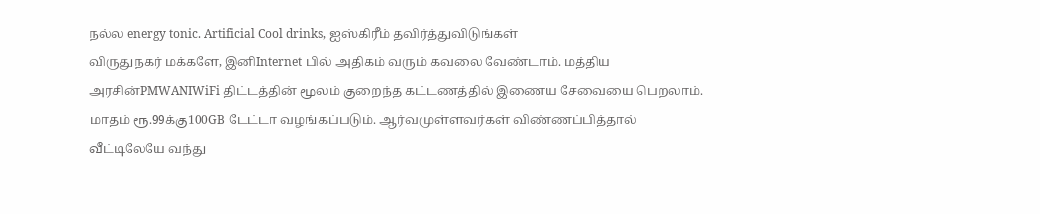நல்ல energy tonic. Artificial Cool drinks, ஐஸ்கிரீம் தவிர்த்துவிடுங்கள்
விருதுநகர் மக்களே, இனிInternet பில் அதிகம் வரும் கவலை வேண்டாம். மத்திய அரசின்PMWANIWiFi திட்டத்தின் மூலம் குறைந்த கட்டணத்தில் இணைய சேவையை பெறலாம். மாதம் ரூ.99க்கு100GB டேட்டா வழங்கப்படும். ஆர்வமுள்ளவர்கள் விண்ணப்பித்தால் வீட்டிலேயே வந்து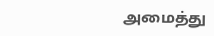அமைத்து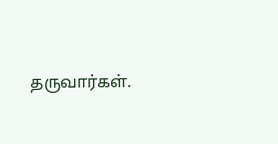தருவார்கள்.